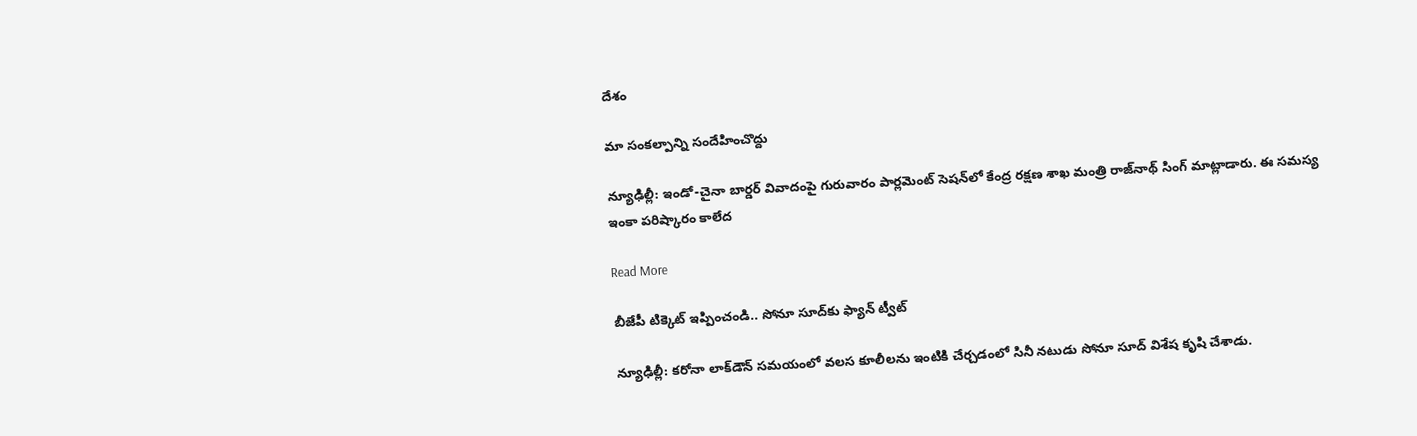దేశం

మా సంకల్పాన్ని సందేహించొద్దు

న్యూఢిల్లీ: ఇండో-చైనా బార్డర్ వివాదంపై గురువారం పార్లమెంట్ సెషన్‌‌లో కేంద్ర రక్షణ శాఖ మంత్రి రాజ్‌‌నాథ్ సింగ్ మాట్లాడారు. ఈ సమస్య ఇంకా పరిష్కారం కాలేద

Read More

బీజేపీ టిక్కెట్ ఇప్పించండి.. సోనూ సూద్‌‌‌కు ఫ్యాన్ ట్వీట్

న్యూఢిల్లీ: కరోనా లాక్‌‌డౌన్ సమయంలో వలస కూలీలను ఇంటికి చేర్చడంలో సినీ నటుడు సోనూ సూద్ విశేష కృషి చేశాడు.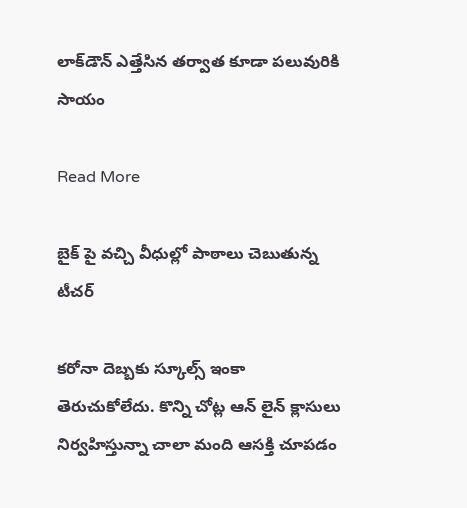లాక్‌డౌన్ ఎత్తేసిన తర్వాత కూడా పలువురికి సాయం

Read More

బైక్ పై వచ్చి వీధుల్లో పాఠాలు చెబుతున్న టీచర్

కరోనా దెబ్బకు స్కూల్స్ ఇంకా తెరుచుకోలేదు. కొన్ని చోట్ల ఆన్ లైన్ క్లాసులు నిర్వహిస్తున్నా చాలా మంది ఆసక్తి చూపడం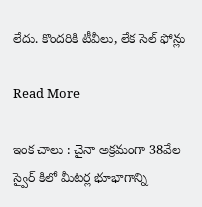లేదు. కొందరికి టీవీలు, లేక సెల్ ఫోన్లు

Read More

ఇంక చాలు : చైనా అక్రమంగా 38వేల స్వైర్ కిలో మీటర్ల భూభాగాన్ని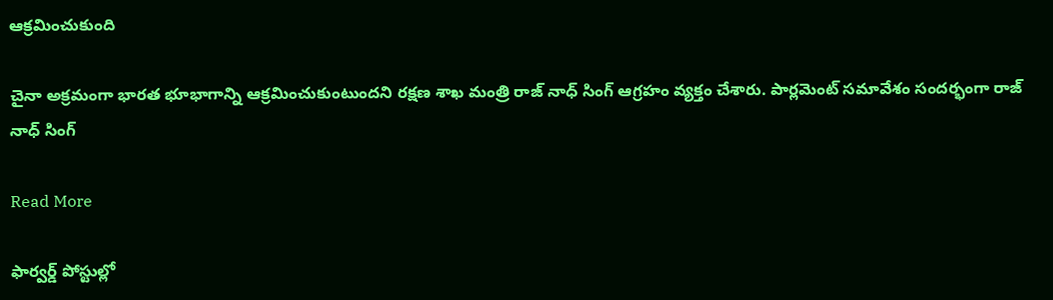ఆక్రమించుకుంది

చైనా అక్రమంగా భారత భూభాగాన్ని ఆక్రమించుకుంటుందని రక్షణ శాఖ మంత్రి రాజ్ నాధ్ సింగ్ ఆగ్రహం వ్యక్తం చేశారు. పార్లమెంట్ సమావేశం సందర్భంగా రాజ్ నాధ్ సింగ్

Read More

ఫార్వర్డ్ పోస్టుల్లో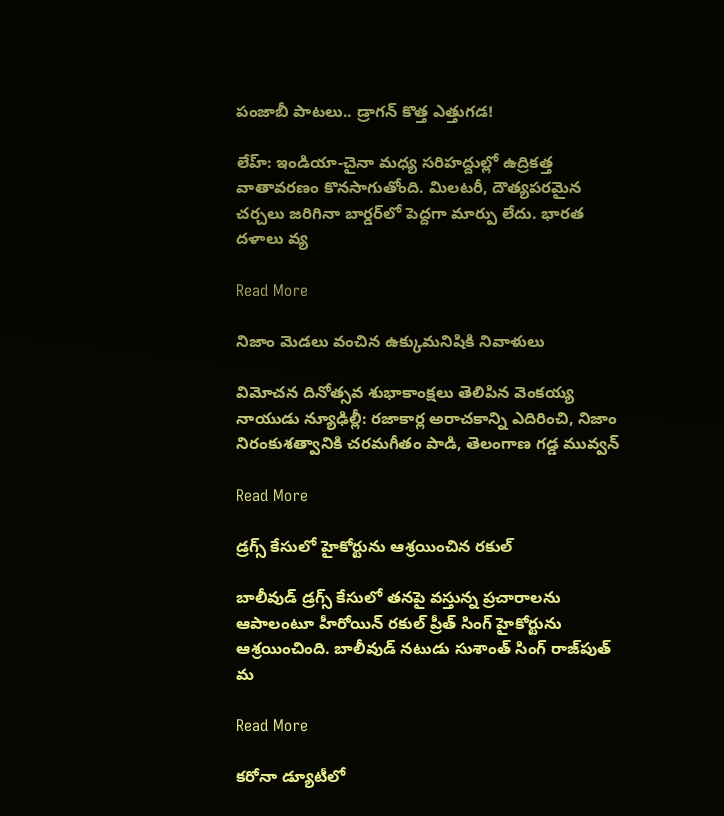పంజాబీ పాటలు.. డ్రాగన్ కొత్త ఎత్తుగడ!

లేహ్: ఇండియా-చైనా మధ్య సరిహద్దుల్లో ఉద్రికత్త వాతావరణం కొనసాగుతోంది. మిలటరీ, దౌత్యపరమైన చర్చలు జరిగినా బార్డర్‌‌లో పెద్దగా మార్పు లేదు. భారత దళాలు వ్య

Read More

నిజాం మెడలు వంచిన ఉక్కుమనిషికి నివాళులు

విమోచన దినోత్సవ శుభాకాంక్షలు తెలిపిన వెంకయ్య నాయుడు న్యూఢిల్లీ: రజాకార్ల అరాచకాన్ని ఎదిరించి, నిజాం నిరంకుశత్వానికి చరమగీతం పాడి, తెలంగాణ గడ్డ మువ్వన్

Read More

డ్రగ్స్ కేసులో హైకోర్టును ఆశ్రయించిన రకుల్

బాలీవుడ్ డ్రగ్స్ కేసులో తనపై వస్తున్న ప్రచారాలను ఆపాలంటూ హీరోయిన్ రకుల్ ప్రీత్ సింగ్ హైకోర్టును ఆశ్రయించింది. బాలీవుడ్ నటుడు సుశాంత్ సింగ్ రాజ్‌పుత్ మ

Read More

కరోనా డ్యూటీలో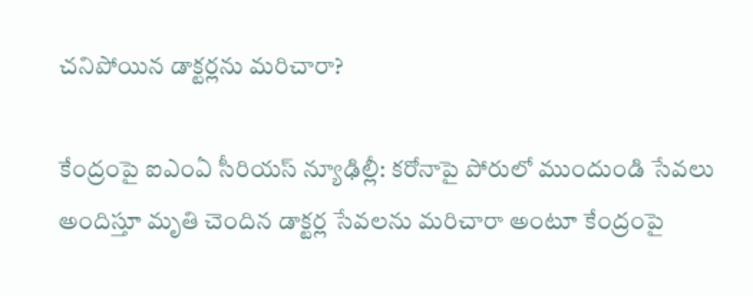చనిపోయిన డాక్టర్లను మరిచారా?

కేంద్రంపై ఐఎంఏ సీరియస్ న్యూఢిల్లీ: కరోనాపై పోరులో ముందుండి సేవలు అందిస్తూ మృతి చెందిన డాక్టర్ల సేవలను మరిచారా అంటూ కేంద్రంపై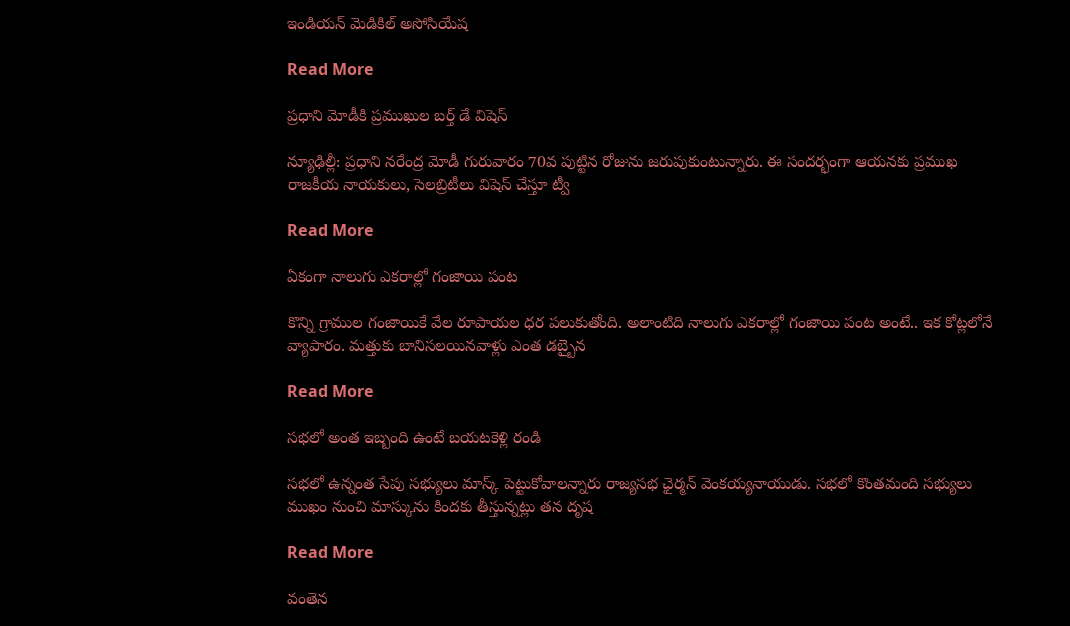ఇండియన్ మెడికిల్ అసోసియేష

Read More

ప్రధాని మోడీకి ప్రముఖుల బర్త్ డే విషెస్

న్యూఢిల్లీ: ప్రధాని నరేంద్ర మోడీ గురువారం 70వ పుట్టిన రోజును జరుపుకుంటున్నారు. ఈ సందర్భంగా ఆయనకు ప్రముఖ రాజకీయ నాయకులు, సెలబ్రిటీలు విషెస్ చేస్తూ ట్వీ

Read More

ఏకంగా నాలుగు ఎకరాల్లో గంజాయి పంట

కొన్ని గ్రాముల గంజాయికే వేల రూపాయల ధర పలుకుతోంది. అలాంటిది నాలుగు ఎకరాల్లో గంజాయి పంట అంటే.. ఇక కోట్లలోనే వ్యాపారం. మత్తుకు బానిసలయినవాళ్లు ఎంత డబ్బైన

Read More

సభలో అంత ఇబ్బంది ఉంటే బయటకెళ్లి రండి

సభలో ఉన్నంత సేపు సభ్యులు మాస్క్ పెట్టుకోవాలన్నారు రాజ్యసభ ఛైర్మన్ వెంకయ్యనాయుడు. సభలో కొంతమంది సభ్యులు ముఖం నుంచి మాస్కును కిందకు తీస్తున్నట్లు తన దృష

Read More

వంతెన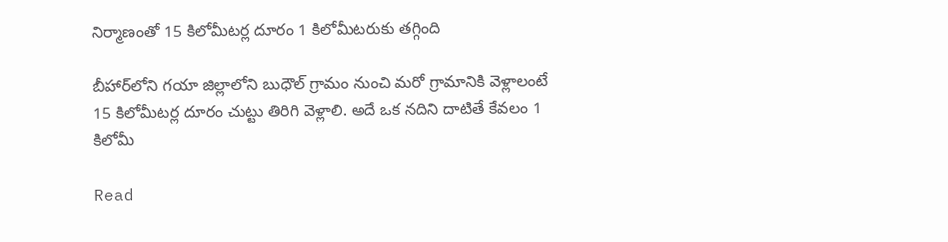నిర్మాణంతో 15 కిలోమీటర్ల దూరం 1 కిలోమీటరుకు తగ్గింది

బీహార్‌లోని గయా జిల్లాలోని బుధౌల్ గ్రామం నుంచి మరో గ్రామానికి వెళ్లాలంటే 15 కిలోమీటర్ల దూరం చుట్టు తిరిగి వెళ్లాలి. అదే ఒక నదిని దాటితే కేవలం 1 కిలోమీ

Read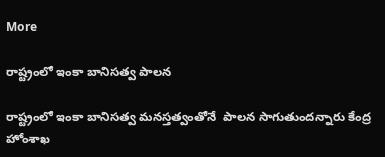More

రాష్ట్రంలో ఇంకా బానిసత్వ పాలన

రాష్ట్రంలో ఇంకా బానిసత్వ మనస్తత్వంతోనే  పాలన సాగుతుందన్నారు కేంద్ర హోంశాఖ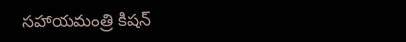సహాయమంత్రి కిషన్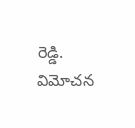రెడ్డి. విమోచన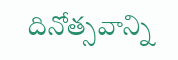దినోత్సవాన్ని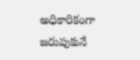అధికారికంగా జరుపుకునే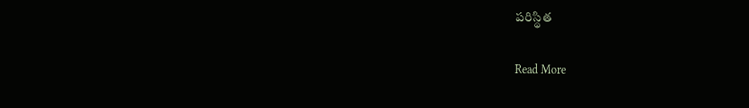పరిస్థిత

Read More